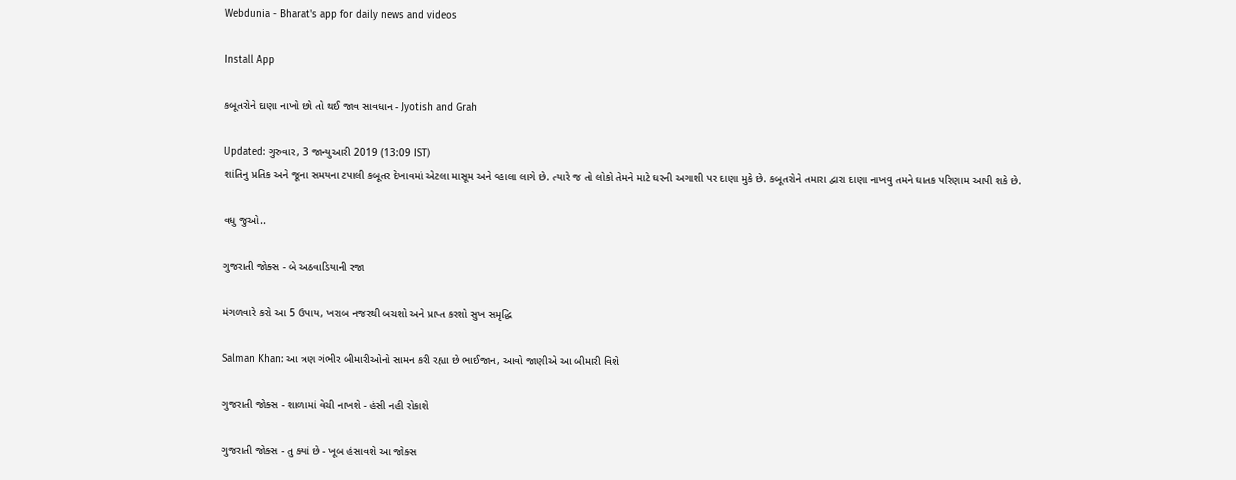Webdunia - Bharat's app for daily news and videos

Install App

કબૂતરોને દાણા નાખો છો તો થઈ જાવ સાવધાન - Jyotish and Grah

Updated: ગુરુવાર, 3 જાન્યુઆરી 2019 (13:09 IST)
શાંતિનુ પ્રતિક અને જૂના સમયના ટપાલી કબૂતર દેખાવમાં એટલા માસૂમ અને વ્હાલા લાગે છે. ત્યારે જ તો લોકો તેમને માટે ઘરની અગાશી પર દાણા મુકે છે. કબૂતરોને તમારા દ્વારા દાણા નાખવુ તમને ઘાતક પરિણામ આપી શકે છે.

વધુ જુઓ..

ગુજરાતી જોક્સ - બે અઠવાડિયાની રજા

મંગળવારે કરો આ 5 ઉપાય, ખરાબ નજરથી બચશો અને પ્રાપ્ત કરશો સુખ સમૃદ્ધિ

Salman Khan: આ ત્રણ ગંભીર બીમારીઓનો સામન કરી રહ્યા છે ભાઈજાન, આવો જાણીએ આ બીમારી વિશે

ગુજરાતી જોક્સ - શાળામાં વેચી નાખશે - હંસી નહી રોકાશે

ગુજરાતી જોક્સ - તુ ક્યાં છે - ખૂબ હંસાવશે આ જોક્સ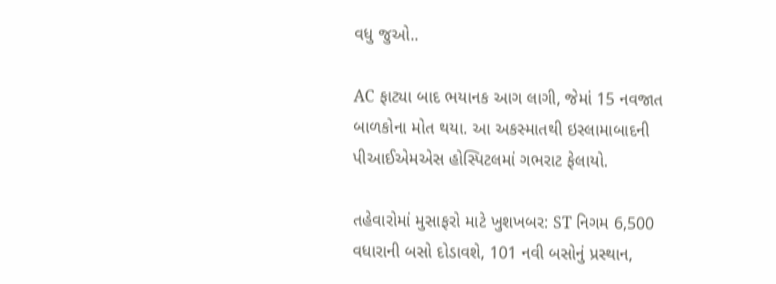વધુ જુઓ..

AC ફાટ્યા બાદ ભયાનક આગ લાગી, જેમાં 15 નવજાત બાળકોના મોત થયા. આ અકસ્માતથી ઇસ્લામાબાદની પીઆઈએમએસ હોસ્પિટલમાં ગભરાટ ફેલાયો.

તહેવારોમાં મુસાફરો માટે ખુશખબર: ST નિગમ 6,500 વધારાની બસો દોડાવશે, 101 નવી બસોનું પ્રસ્થાન,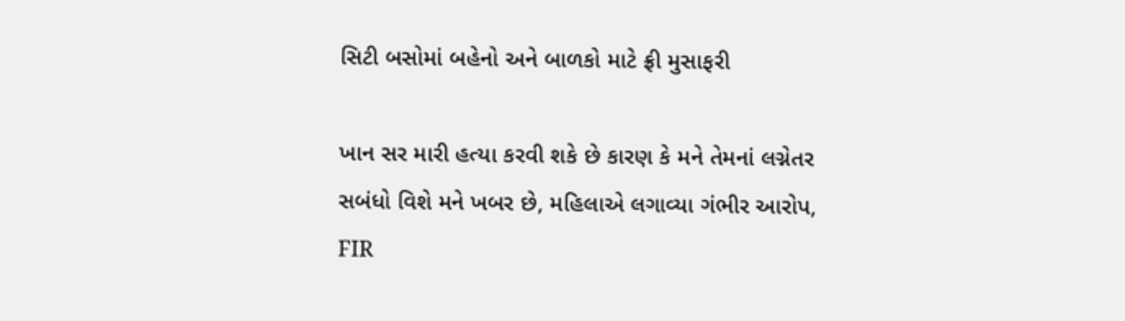સિટી બસોમાં બહેનો અને બાળકો માટે ફ્રી મુસાફરી

ખાન સર મારી હત્યા કરવી શકે છે કારણ કે મને તેમનાં લગ્નેતર સબંધો વિશે મને ખબર છે, મહિલાએ લગાવ્યા ગંભીર આરોપ, FIR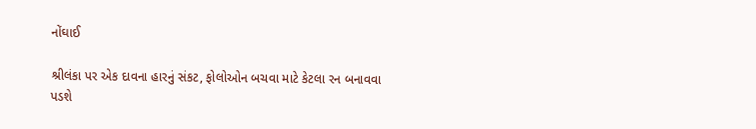નોંઘાઈ

શ્રીલંકા પર એક દાવના હારનું સંકટ, ફોલોઓન બચવા માટે કેટલા રન બનાવવા પડશે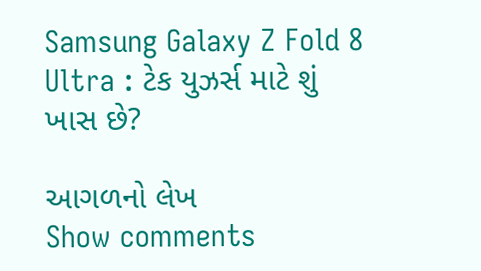Samsung Galaxy Z Fold 8 Ultra : ટેક યુઝર્સ માટે શું ખાસ છે?

આગળનો લેખ
Show comments